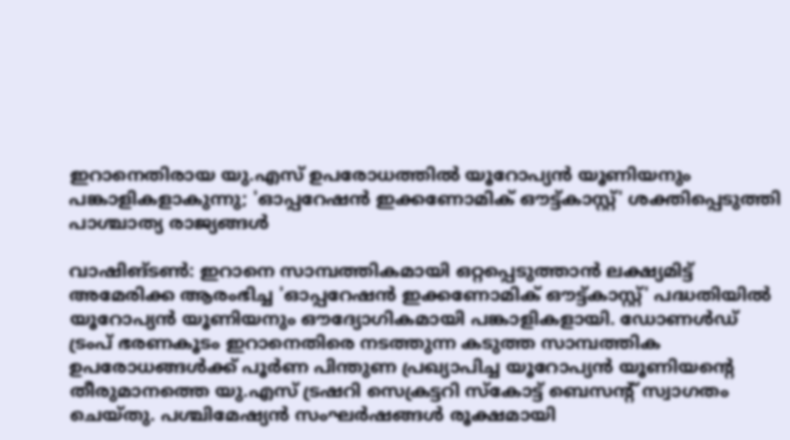ഇറാനെതിരായ യു.എസ് ഉപരോധത്തിൽ യൂറോപ്യൻ യൂണിയനും പങ്കാളികളാകുന്നു; 'ഓപ്പറേഷൻ ഇക്കണോമിക് ഔട്ട്കാസ്റ്റ്' ശക്തിപ്പെടുത്തി പാശ്ചാത്യ രാജ്യങ്ങൾ

വാഷിങ്ടൺ: ഇറാനെ സാമ്പത്തികമായി ഒറ്റപ്പെടുത്താൻ ലക്ഷ്യമിട്ട് അമേരിക്ക ആരംഭിച്ച 'ഓപ്പറേഷൻ ഇക്കണോമിക് ഔട്ട്കാസ്റ്റ്' പദ്ധതിയിൽ യൂറോപ്യൻ യൂണിയനും ഔദ്യോഗികമായി പങ്കാളികളായി. ഡോണൾഡ് ട്രംപ് ഭരണകൂടം ഇറാനെതിരെ നടത്തുന്ന കടുത്ത സാമ്പത്തിക ഉപരോധങ്ങൾക്ക് പൂർണ പിന്തുണ പ്രഖ്യാപിച്ച യൂറോപ്യൻ യൂണിയന്റെ തീരുമാനത്തെ യു.എസ് ട്രഷറി സെക്രട്ടറി സ്കോട്ട് ബെസന്റ് സ്വാഗതം ചെയ്തു. പശ്ചിമേഷ്യൻ സംഘർഷങ്ങൾ രൂക്ഷമായി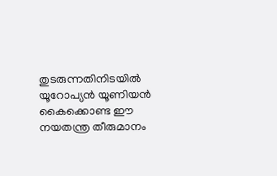തുടരുന്നതിനിടയിൽ യൂറോപ്യൻ യൂണിയൻ കൈക്കൊണ്ട ഈ നയതന്ത്ര തീരുമാനം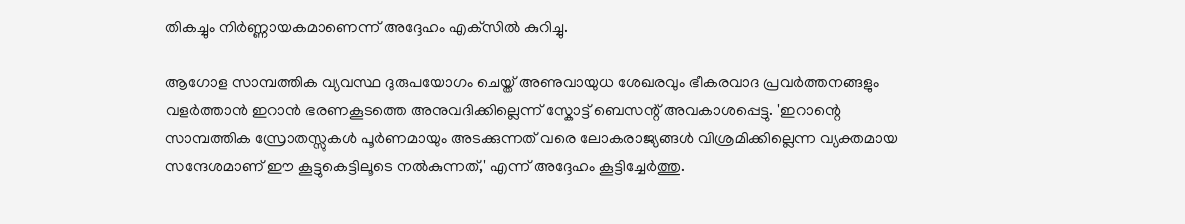തികച്ചും നിർണ്ണായകമാണെന്ന് അദ്ദേഹം എക്‌സിൽ കുറിച്ചു.

ആഗോള സാമ്പത്തിക വ്യവസ്ഥ ദുരുപയോഗം ചെയ്ത് അണുവായുധ ശേഖരവും ഭീകരവാദ പ്രവർത്തനങ്ങളും വളർത്താൻ ഇറാൻ ഭരണകൂടത്തെ അനുവദിക്കില്ലെന്ന് സ്കോട്ട് ബെസന്റ് അവകാശപ്പെട്ടു. 'ഇറാന്റെ സാമ്പത്തിക സ്രോതസ്സുകൾ പൂർണമായും അടക്കുന്നത് വരെ ലോകരാജ്യങ്ങൾ വിശ്രമിക്കില്ലെന്ന വ്യക്തമായ സന്ദേശമാണ് ഈ കൂട്ടുകെട്ടിലൂടെ നൽകുന്നത്,' എന്ന് അദ്ദേഹം കൂട്ടിച്ചേർത്തു.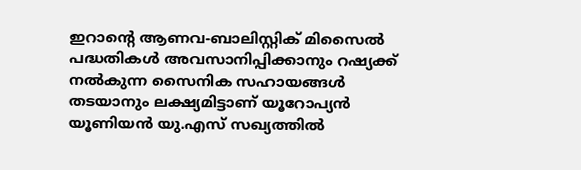ഇറാന്റെ ആണവ-ബാലിസ്റ്റിക് മിസൈൽ പദ്ധതികൾ അവസാനിപ്പിക്കാനും റഷ്യക്ക് നൽകുന്ന സൈനിക സഹായങ്ങൾ തടയാനും ലക്ഷ്യമിട്ടാണ് യൂറോപ്യൻ യൂണിയൻ യു.എസ് സഖ്യത്തിൽ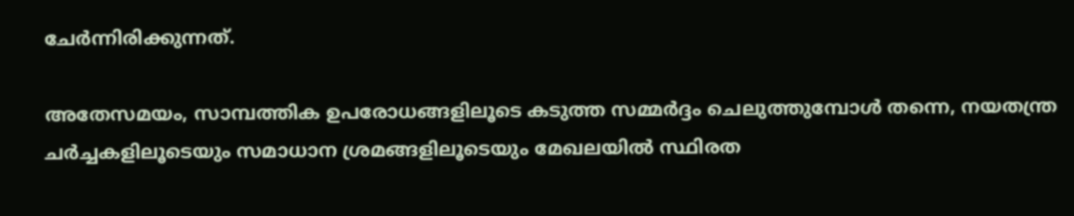ചേർന്നിരിക്കുന്നത്.

അതേസമയം, സാമ്പത്തിക ഉപരോധങ്ങളിലൂടെ കടുത്ത സമ്മർദ്ദം ചെലുത്തുമ്പോൾ തന്നെ, നയതന്ത്ര ചർച്ചകളിലൂടെയും സമാധാന ശ്രമങ്ങളിലൂടെയും മേഖലയിൽ സ്ഥിരത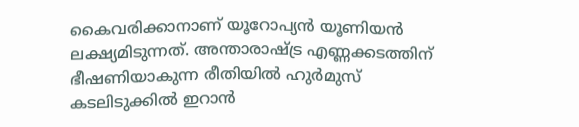കൈവരിക്കാനാണ് യൂറോപ്യൻ യൂണിയൻ ലക്ഷ്യമിടുന്നത്. അന്താരാഷ്ട്ര എണ്ണക്കടത്തിന് ഭീഷണിയാകുന്ന രീതിയിൽ ഹുർമുസ് കടലിടുക്കിൽ ഇറാൻ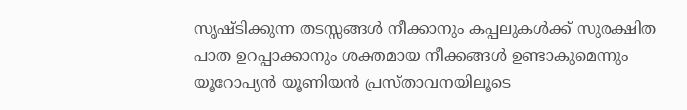സൃഷ്ടിക്കുന്ന തടസ്സങ്ങൾ നീക്കാനും കപ്പലുകൾക്ക് സുരക്ഷിത പാത ഉറപ്പാക്കാനും ശക്തമായ നീക്കങ്ങൾ ഉണ്ടാകുമെന്നും യൂറോപ്യൻ യൂണിയൻ പ്രസ്താവനയിലൂടെ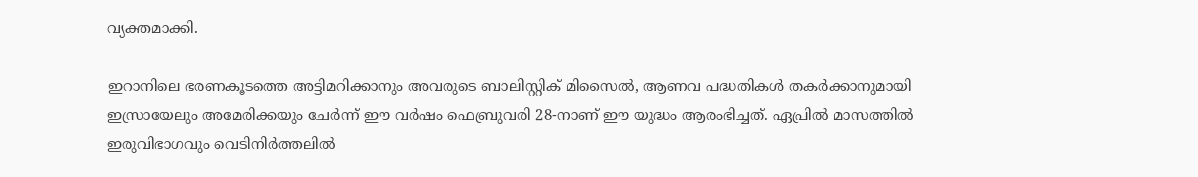വ്യക്തമാക്കി.

ഇറാനിലെ ഭരണകൂടത്തെ അട്ടിമറിക്കാനും അവരുടെ ബാലിസ്റ്റിക് മിസൈൽ, ആണവ പദ്ധതികൾ തകർക്കാനുമായി ഇസ്രായേലും അമേരിക്കയും ചേർന്ന് ഈ വർഷം ഫെബ്രുവരി 28-നാണ് ഈ യുദ്ധം ആരംഭിച്ചത്. ഏപ്രിൽ മാസത്തിൽ ഇരുവിഭാഗവും വെടിനിർത്തലിൽ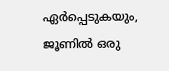ഏർപ്പെടുകയും, ജൂണിൽ ഒരു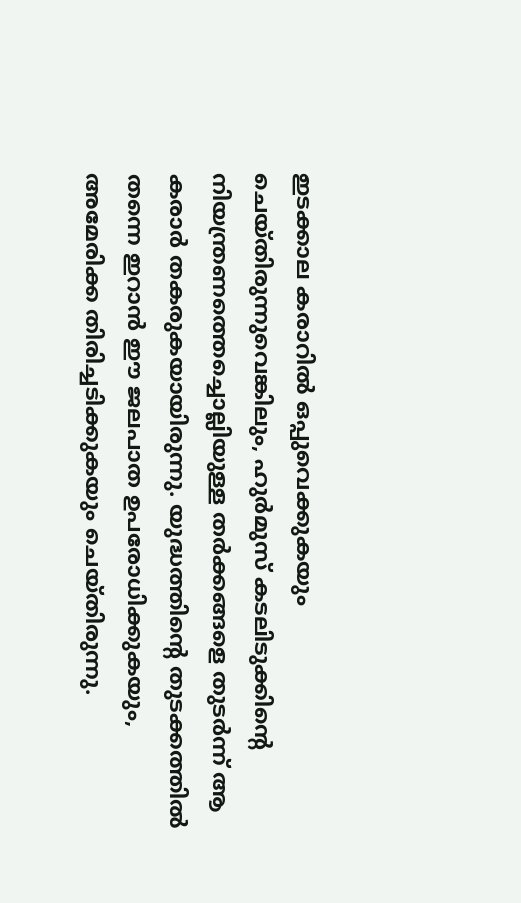ഇടക്കാല കരാറിൽ ഒപ്പുവെക്കുകയും ചെയ്തിരുന്നുവെങ്കിലും, ഹുർമുസ് കടലിടുക്കിന്റെ നിയന്ത്രണത്തെച്ചൊല്ലിയുള്ള തർക്കങ്ങളെ തുടർന്ന് ആ കരാർ തകരുകയായിരുന്നു. യുദ്ധത്തിന്റെ തുടക്കത്തിൽ തന്നെ ഇറാൻ ഈ ജലപാത ഉപരോധിക്കുകയും, അമേരിക്ക തിരിച്ചടിക്കുകയും ചെയ്തിരുന്നു.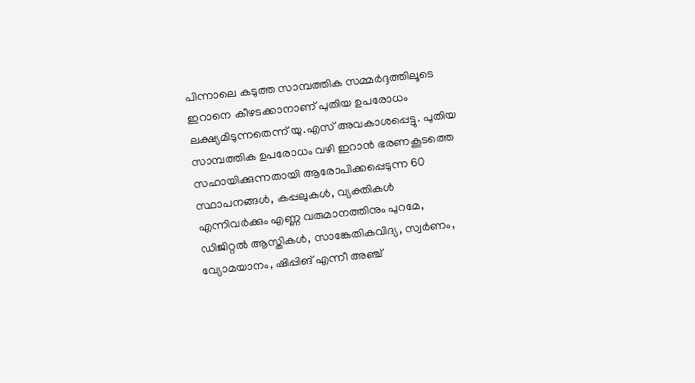പിന്നാലെ കടുത്ത സാമ്പത്തിക സമ്മർദ്ദത്തിലൂടെ ഇറാനെ കീഴടക്കാനാണ് പുതിയ ഉപരോധം ലക്ഷ്യമിടുന്നതെന്ന് യു.എസ് അവകാശപ്പെട്ടു. പുതിയ സാമ്പത്തിക ഉപരോധം വഴി ഇറാൻ ഭരണകൂടത്തെ സഹായിക്കുന്നതായി ആരോപിക്കപ്പെടുന്ന 60 സ്ഥാപനങ്ങൾ, കപ്പലുകൾ, വ്യക്തികൾ എന്നിവർക്കും എണ്ണ വരുമാനത്തിനും പുറമേ, ഡിജിറ്റൽ ആസ്തികൾ, സാങ്കേതികവിദ്യ, സ്വർണം, വ്യോമയാനം, ഷിപ്പിങ് എന്നീ അഞ്ച്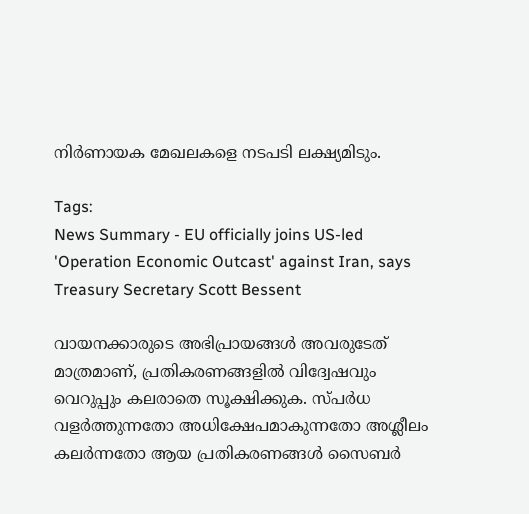നിർണായക മേഖലകളെ നടപടി ലക്ഷ്യമിടും.

Tags:
News Summary - EU officially joins US-led 'Operation Economic Outcast' against Iran, says Treasury Secretary Scott Bessent

വായനക്കാരുടെ അഭിപ്രായങ്ങള്‍ അവരുടേത് മാത്രമാണ്, പ്രതികരണങ്ങളിൽ വിദ്വേഷവും വെറുപ്പും കലരാതെ സൂക്ഷിക്കുക. സ്പർധ വളർത്തുന്നതോ അധിക്ഷേപമാകുന്നതോ അശ്ലീലം കലർന്നതോ ആയ പ്രതികരണങ്ങൾ സൈബർ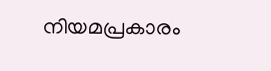നിയമപ്രകാരം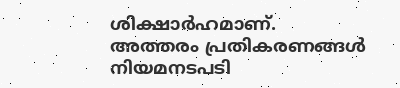ശിക്ഷാർഹമാണ്. അത്തരം പ്രതികരണങ്ങൾ നിയമനടപടി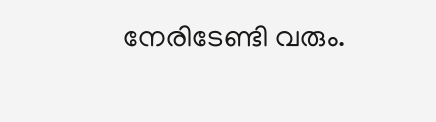നേരിടേണ്ടി വരും.